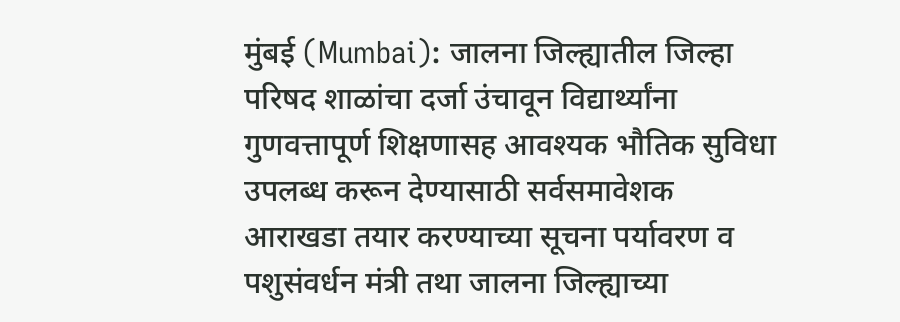मुंबई (Mumbai): जालना जिल्ह्यातील जिल्हा परिषद शाळांचा दर्जा उंचावून विद्यार्थ्यांना गुणवत्तापूर्ण शिक्षणासह आवश्यक भौतिक सुविधा उपलब्ध करून देण्यासाठी सर्वसमावेशक आराखडा तयार करण्याच्या सूचना पर्यावरण व पशुसंवर्धन मंत्री तथा जालना जिल्ह्याच्या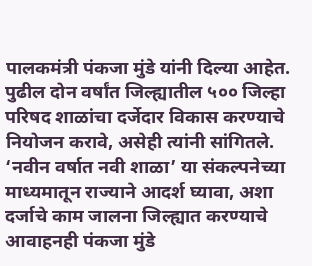पालकमंत्री पंकजा मुंडे यांनी दिल्या आहेत. पुढील दोन वर्षांत जिल्ह्यातील ५०० जिल्हा परिषद शाळांचा दर्जेदार विकास करण्याचे नियोजन करावे, असेही त्यांनी सांगितले.
‘नवीन वर्षात नवी शाळा’ या संकल्पनेच्या माध्यमातून राज्याने आदर्श घ्यावा, अशा दर्जाचे काम जालना जिल्ह्यात करण्याचे आवाहनही पंकजा मुंडे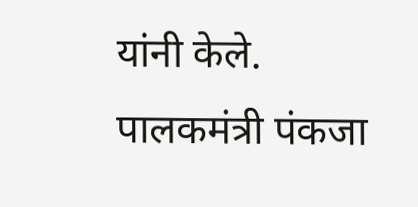यांनी केले.
पालकमंत्री पंकजा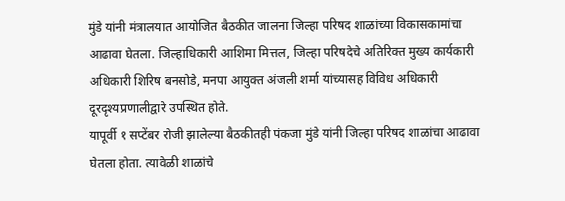मुंडे यांनी मंत्रालयात आयोजित बैठकीत जालना जिल्हा परिषद शाळांच्या विकासकामांचा आढावा घेतला. जिल्हाधिकारी आशिमा मित्तल, जिल्हा परिषदेचे अतिरिक्त मुख्य कार्यकारी अधिकारी शिरिष बनसोडे, मनपा आयुक्त अंजली शर्मा यांच्यासह विविध अधिकारी दूरदृश्यप्रणालीद्वारे उपस्थित होते.
यापूर्वी १ सप्टेंबर रोजी झालेल्या बैठकीतही पंकजा मुंडे यांनी जिल्हा परिषद शाळांचा आढावा घेतला होता. त्यावेळी शाळांचे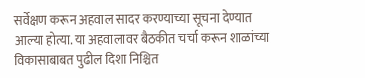सर्वेक्षण करून अहवाल सादर करण्याच्या सूचना देण्यात आल्या होत्या. या अहवालावर बैठकीत चर्चा करून शाळांच्या विकासाबाबत पुढील दिशा निश्चित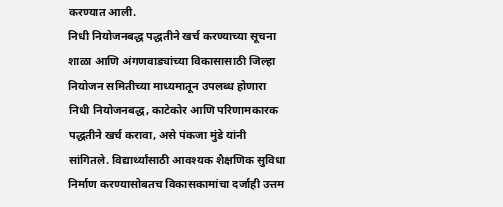करण्यात आली.
निधी नियोजनबद्ध पद्धतीने खर्च करण्याच्या सूचना
शाळा आणि अंगणवाड्यांच्या विकासासाठी जिल्हा नियोजन समितीच्या माध्यमातून उपलब्ध होणारा निधी नियोजनबद्ध, काटेकोर आणि परिणामकारक पद्धतीने खर्च करावा, असे पंकजा मुंडे यांनी सांगितले. विद्यार्थ्यांसाठी आवश्यक शैक्षणिक सुविधा निर्माण करण्यासोबतच विकासकामांचा दर्जाही उत्तम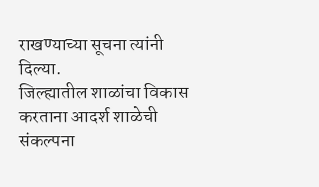राखण्याच्या सूचना त्यांनी दिल्या.
जिल्ह्यातील शाळांचा विकास करताना आदर्श शाळेची संकल्पना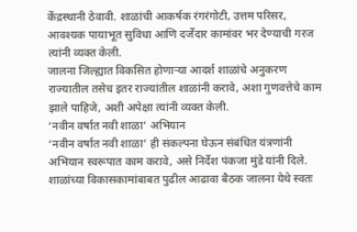केंद्रस्थानी ठेवावी. शाळांची आकर्षक रंगरंगोटी, उत्तम परिसर, आवश्यक पायाभूत सुविधा आणि दर्जेदार कामांवर भर देण्याची गरज त्यांनी व्यक्त केली.
जालना जिल्ह्यात विकसित होणाऱ्या आदर्श शाळांचे अनुकरण राज्यातील तसेच इतर राज्यांतील शाळांनी करावे, अशा गुणवत्तेचे काम झाले पाहिजे, अशी अपेक्षा त्यांनी व्यक्त केली.
‘नवीन वर्षात नवी शाळा’ अभियान
‘नवीन वर्षात नवी शाळा’ ही संकल्पना घेऊन संबंधित यंत्रणांनी अभियान स्वरूपात काम करावे, असे निर्देश पंकजा मुंडे यांनी दिले. शाळांच्या विकासकामांबाबत पुढील आढावा बैठक जालना येथे स्वतः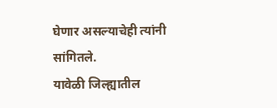घेणार असल्याचेही त्यांनी सांगितले.
यावेळी जिल्ह्यातील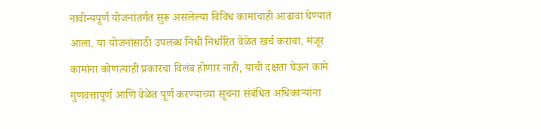नावीन्यपूर्ण योजनांतर्गत सुरू असलेल्या विविध कामांचाही आढावा घेण्यात आला. या योजनांसाठी उपलब्ध निधी निर्धारित वेळेत खर्च करावा. मंजूर कामांना कोणत्याही प्रकारचा विलंब होणार नाही, याची दक्षता घेऊन कामे गुणवत्तापूर्ण आणि वेळेत पूर्ण करण्याच्या सूचना संबंधित अधिकाऱ्यांना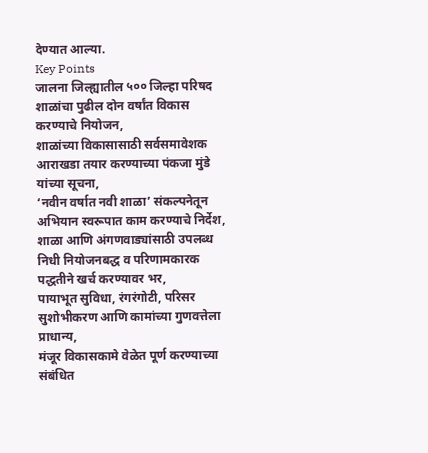देण्यात आल्या.
Key Points
जालना जिल्ह्यातील ५०० जिल्हा परिषद शाळांचा पुढील दोन वर्षांत विकास करण्याचे नियोजन,
शाळांच्या विकासासाठी सर्वसमावेशक आराखडा तयार करण्याच्या पंकजा मुंडे यांच्या सूचना,
‘नवीन वर्षात नवी शाळा’ संकल्पनेतून अभियान स्वरूपात काम करण्याचे निर्देश,
शाळा आणि अंगणवाड्यांसाठी उपलब्ध निधी नियोजनबद्ध व परिणामकारक पद्धतीने खर्च करण्यावर भर,
पायाभूत सुविधा, रंगरंगोटी, परिसर सुशोभीकरण आणि कामांच्या गुणवत्तेला प्राधान्य,
मंजूर विकासकामे वेळेत पूर्ण करण्याच्या संबंधित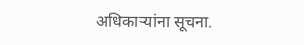अधिकाऱ्यांना सूचना.